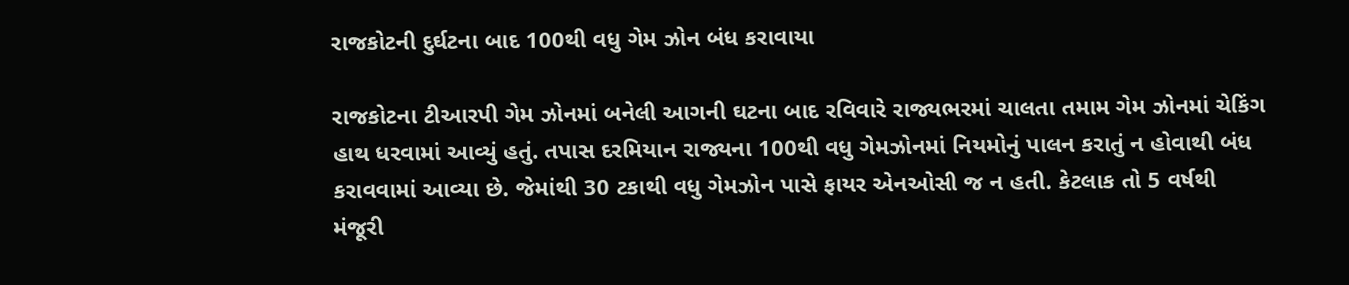રાજકોટની દુર્ઘટના બાદ 100થી વધુ ગેમ ઝોન બંધ કરાવાયા

રાજકોટના ટીઆરપી ગેમ ઝોનમાં બનેલી આગની ઘટના બાદ રવિવારે રાજ્યભરમાં ચાલતા તમામ ગેમ ઝોનમાં ચેકિંગ હાથ ધરવામાં આવ્યું હતું. તપાસ દરમિયાન રાજ્યના 100થી વધુ ગેમઝોનમાં નિયમોનું પાલન કરાતું ન હોવાથી બંધ કરાવવામાં આવ્યા છે. જેમાંથી 30 ટકાથી વધુ ગેમઝોન પાસે ફાયર એનઓસી જ ન હતી. કેટલાક તો 5 વર્ષથી મંજૂરી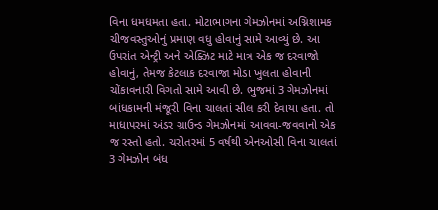વિના ધમધમતા હતા. મોટાભાગના ગેમઝોનમાં અગ્નિશામક ચીજવસ્તુઓનું પ્રમાણ વધુ હોવાનું સામે આવ્યું છે. આ ઉપરાંત એન્ટ્રી અને એક્ઝિટ માટે માત્ર એક જ દરવાજો હોવાનું, તેમજ કેટલાક દરવાજા મોડા ખુલતા હોવાની ચોંકાવનારી વિગતો સામે આવી છે. ભુજમાં 3 ગેમઝોનમાં બાંધકામની મંજૂરી વિના ચાલતાં સીલ કરી દેવાયા હતા. તો માધાપરમાં અંડર ગ્રાઉન્ડ ગેમઝોનમાં આવવા-જવવાનો એક જ રસ્તો હતો. ચરોતરમાં 5 વર્ષથી એનઓસી વિના ચાલતાં 3 ગેમઝોન બંધ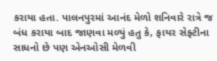કરાયા હતા. પાલનપુરમાં આનંદ મેળો શનિવારે રાત્રે જ બંધ કરાયા બાદ જાણવા મળ્યું હતુ કે, ફાયર સેફ્ટીના સાધનો છે પણ એનઓસી મેળવી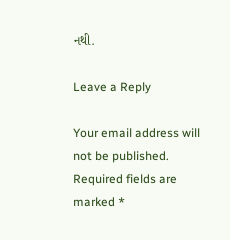નથી.

Leave a Reply

Your email address will not be published. Required fields are marked *